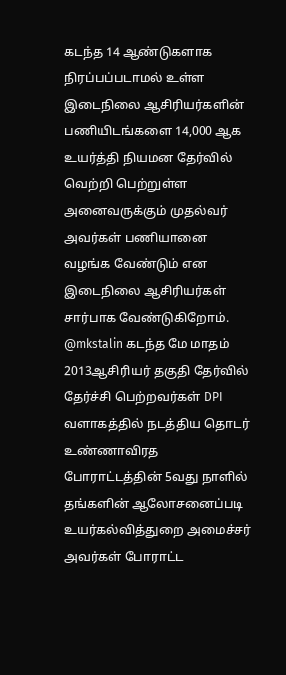கடந்த 14 ஆண்டுகளாக நிரப்பப்படாமல் உள்ள இடைநிலை ஆசிரியர்களின் பணியிடங்களை 14,000 ஆக உயர்த்தி நியமன தேர்வில் வெற்றி பெற்றுள்ள அனைவருக்கும் முதல்வர் அவர்கள் பணியானை வழங்க வேண்டும் என இடைநிலை ஆசிரியர்கள் சார்பாக வேண்டுகிறோம்.
@mkstalin கடந்த மே மாதம் 2013ஆசிரியர் தகுதி தேர்வில் தேர்ச்சி பெற்றவர்கள் DPI வளாகத்தில் நடத்திய தொடர் உண்ணாவிரத போராட்டத்தின் 5வது நாளில் தங்களின் ஆலோசனைப்படி உயர்கல்வித்துறை அமைச்சர் அவர்கள் போராட்ட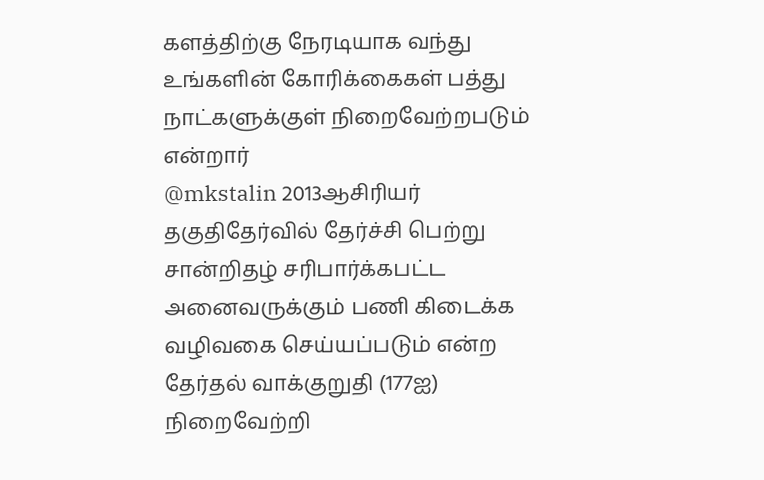களத்திற்கு நேரடியாக வந்து உங்களின் கோரிக்கைகள் பத்து நாட்களுக்குள் நிறைவேற்றபடும் என்றார்
@mkstalin 2013ஆசிரியர் தகுதிதேர்வில் தேர்ச்சி பெற்று சான்றிதழ் சரிபார்க்கபட்ட அனைவருக்கும் பணி கிடைக்க வழிவகை செய்யப்படும் என்ற தேர்தல் வாக்குறுதி (177ஐ) நிறைவேற்றி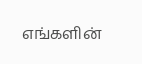எங்களின்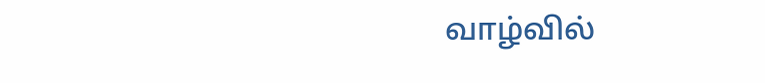வாழ்வில்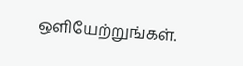ஒளியேற்றுங்கள்.